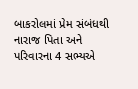બાકરોલમાં પ્રેમ સંબંધથી નારાજ પિતા અને પરિવારના 4 સભ્યએ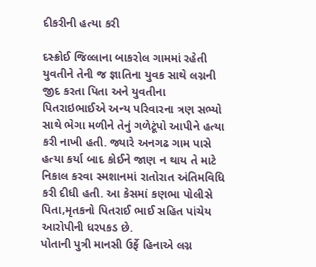દીકરીની હત્યા કરી

દસ્ક્રોઈ જિલ્લાના બાકરોલ ગામમાં રહેતી યુવતીને તેની જ જ્ઞાતિના યુવક સાથે લગ્નની જીદ કરતા પિતા અને યુવતીના પિતરાઇભાઈએ અન્ય પરિવારના ત્રણ સભ્યો સાથે ભેગા મળીને તેનું ગળેટૂંપો આપીને હત્યા કરી નાખી હતી. જ્યારે અનગઢ ગામ પાસે હત્યા કર્યા બાદ કોઈને જાણ ન થાય તે માટે નિકાલ કરવા સ્મશાનમાં રાતોરાત અંતિમવિધિ કરી દીધી હતી. આ કેસમાં કણભા પોલીસે પિતા,મૃતકનો પિતરાઈ ભાઈ સહિત પાંચેય આરોપીની ધરપકડ છે.
પોતાની પુત્રી માનસી ઉર્ફે હિનાએ લગ્ન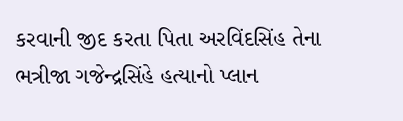કરવાની જીદ કરતા પિતા અરવિંદસિંહ તેના ભત્રીજા ગજેન્દ્રસિંહે હત્યાનો પ્લાન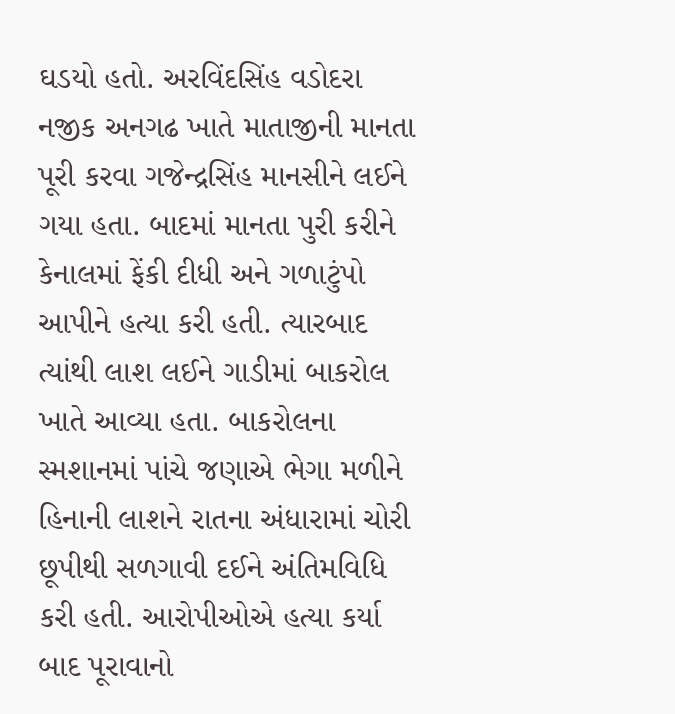ઘડયો હતો. અરવિંદસિંહ વડોદરા નજીક અનગઢ ખાતે માતાજીની માનતા પૂરી કરવા ગજેન્દ્રસિંહ માનસીને લઈને ગયા હતા. બાદમાં માનતા પુરી કરીને કેનાલમાં ફેંકી દીધી અને ગળાટુંપો આપીને હત્યા કરી હતી. ત્યારબાદ ત્યાંથી લાશ લઈને ગાડીમાં બાકરોલ ખાતે આવ્યા હતા. બાકરોલના સ્મશાનમાં પાંચે જણાએ ભેગા મળીને હિનાની લાશને રાતના અંધારામાં ચોરી છૂપીથી સળગાવી દઈને અંતિમવિધિ કરી હતી. આરોપીઓએ હત્યા કર્યા બાદ પૂરાવાનો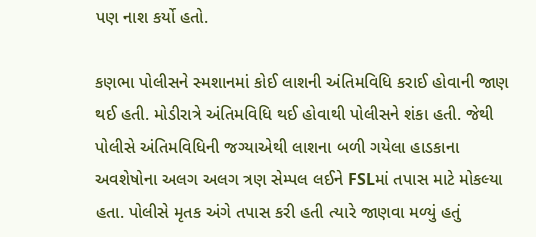પણ નાશ કર્યો હતો.

કણભા પોલીસને સ્મશાનમાં કોઈ લાશની અંતિમવિધિ કરાઈ હોવાની જાણ થઈ હતી. મોડીરાત્રે અંતિમવિધિ થઈ હોવાથી પોલીસને શંકા હતી. જેથી પોલીસે અંતિમવિધિની જગ્યાએથી લાશના બળી ગયેલા હાડકાના અવશેષોના અલગ અલગ ત્રણ સેમ્પલ લઈને FSLમાં તપાસ માટે મોકલ્યા હતા. પોલીસે મૃતક અંગે તપાસ કરી હતી ત્યારે જાણવા મળ્યું હતું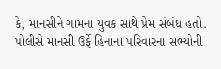કે, માનસીને ગામના યુવક સાથે પ્રેમ સંબંધ હતો. પોલીસે માનસી ઉર્ફે હિનાના પરિવારના સભ્યોની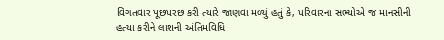વિગતવાર પૂછપરછ કરી ત્યારે જાણવા મળ્યું હતું કે, પરિવારના સભ્યોએ જ માનસીની હત્યા કરીને લાશની અંતિમવિધિ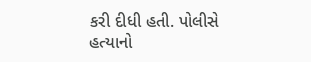કરી દીધી હતી. પોલીસે હત્યાનો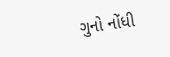ગુનો નોંધી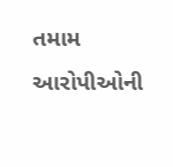તમામ આરોપીઓની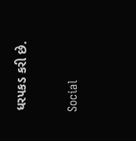ધરપકડ કરી છે.

Social